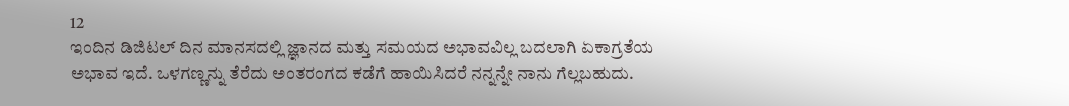12
ಇಂದಿನ ಡಿಜಿಟಲ್ ದಿನ ಮಾನಸದಲ್ಲಿ ಜ್ಞಾನದ ಮತ್ತು ಸಮಯದ ಅಭಾವವಿಲ್ಲ ಬದಲಾಗಿ ಏಕಾಗ್ರತೆಯ ಅಭಾವ ಇದೆ. ಒಳಗಣ್ಣನ್ನು ತೆರೆದು ಅಂತರಂಗದ ಕಡೆಗೆ ಹಾಯಿಸಿದರೆ ನನ್ನನ್ನೇ ನಾನು ಗೆಲ್ಲಬಹುದು.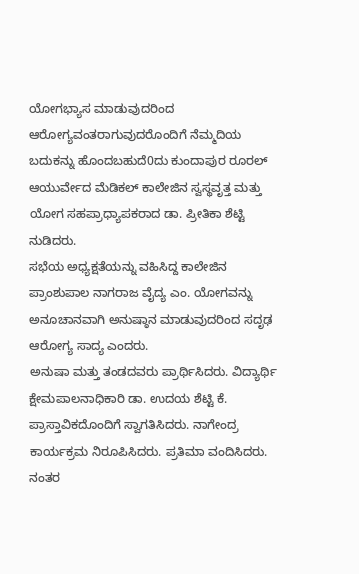ಯೋಗಭ್ಯಾಸ ಮಾಡುವುದರಿಂದ ಆರೋಗ್ಯವಂತರಾಗುವುದರೊಂದಿಗೆ ನೆಮ್ಮದಿಯ ಬದುಕನ್ನು ಹೊಂದಬಹುದೆ0ದು ಕುಂದಾಪುರ ರೂರಲ್ ಆಯುರ್ವೇದ ಮೆಡಿಕಲ್ ಕಾಲೇಜಿನ ಸ್ವಸ್ಥವೃತ್ತ ಮತ್ತು ಯೋಗ ಸಹಪ್ರಾಧ್ಯಾಪಕರಾದ ಡಾ. ಪ್ರೀತಿಕಾ ಶೆಟ್ಟಿ ನುಡಿದರು.
ಸಭೆಯ ಅಧ್ಯಕ್ಷತೆಯನ್ನು ವಹಿಸಿದ್ದ ಕಾಲೇಜಿನ ಪ್ರಾಂಶುಪಾಲ ನಾಗರಾಜ ವೈದ್ಯ ಎಂ. ಯೋಗವನ್ನು ಅನೂಚಾನವಾಗಿ ಅನುಷ್ಠಾನ ಮಾಡುವುದರಿಂದ ಸದೃಢ ಆರೋಗ್ಯ ಸಾದ್ಯ ಎಂದರು.
ಅನುಷಾ ಮತ್ತು ತಂಡದವರು ಪ್ರಾರ್ಥಿಸಿದರು. ವಿದ್ಯಾರ್ಥಿ ಕ್ಷೇಮಪಾಲನಾಧಿಕಾರಿ ಡಾ. ಉದಯ ಶೆಟ್ಟಿ ಕೆ. ಪ್ರಾಸ್ತಾವಿಕದೊಂದಿಗೆ ಸ್ವಾಗತಿಸಿದರು. ನಾಗೇಂದ್ರ ಕಾರ್ಯಕ್ರಮ ನಿರೂಪಿಸಿದರು. ಪ್ರತಿಮಾ ವಂದಿಸಿದರು. ನಂತರ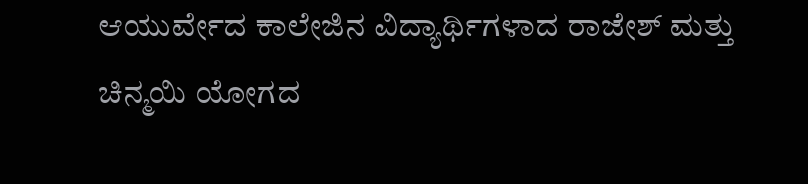ಆಯುರ್ವೇದ ಕಾಲೇಜಿನ ವಿದ್ಯಾರ್ಥಿಗಳಾದ ರಾಜೇಶ್ ಮತ್ತು ಚಿನ್ಮಯಿ ಯೋಗದ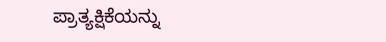ಪ್ರಾತ್ಯಕ್ಷಿಕೆಯನ್ನು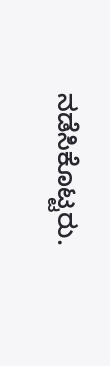ನಡೆಸಿಕೊಟ್ಟರು.